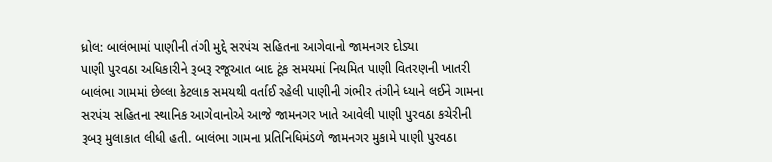ધ્રોલ: બાલંભામાં પાણીની તંગી મુદ્દે સરપંચ સહિતના આગેવાનો જામનગર દોડ્યા
પાણી પુરવઠા અધિકારીને રૂબરૂ રજૂઆત બાદ ટૂંક સમયમાં નિયમિત પાણી વિતરણની ખાતરી
બાલંભા ગામમાં છેલ્લા કેટલાક સમયથી વર્તાઈ રહેલી પાણીની ગંભીર તંગીને ધ્યાને લઈને ગામના સરપંચ સહિતના સ્થાનિક આગેવાનોએ આજે જામનગર ખાતે આવેલી પાણી પુરવઠા કચેરીની રૂબરૂ મુલાકાત લીધી હતી. બાલંભા ગામના પ્રતિનિધિમંડળે જામનગર મુકામે પાણી પુરવઠા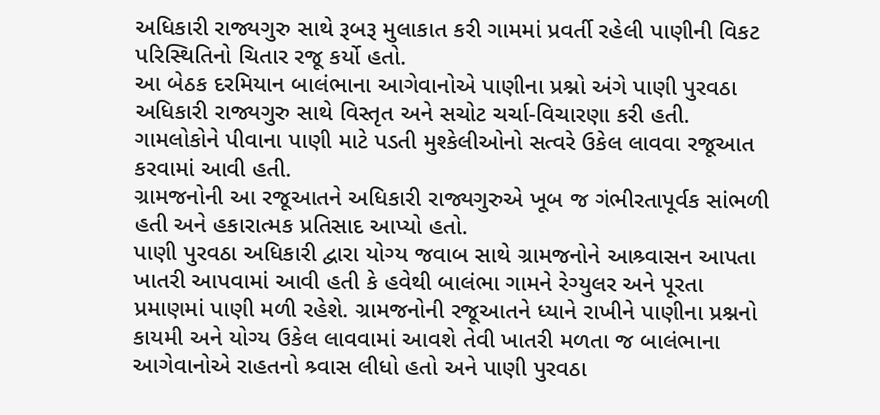અધિકારી રાજ્યગુરુ સાથે રૂબરૂ મુલાકાત કરી ગામમાં પ્રવર્તી રહેલી પાણીની વિકટ પરિસ્થિતિનો ચિતાર રજૂ કર્યો હતો.
આ બેઠક દરમિયાન બાલંભાના આગેવાનોએ પાણીના પ્રશ્નો અંગે પાણી પુરવઠા અધિકારી રાજ્યગુરુ સાથે વિસ્તૃત અને સચોટ ચર્ચા-વિચારણા કરી હતી. ગામલોકોને પીવાના પાણી માટે પડતી મુશ્કેલીઓનો સત્વરે ઉકેલ લાવવા રજૂઆત કરવામાં આવી હતી.
ગ્રામજનોની આ રજૂઆતને અધિકારી રાજ્યગુરુએ ખૂબ જ ગંભીરતાપૂર્વક સાંભળી હતી અને હકારાત્મક પ્રતિસાદ આપ્યો હતો.
પાણી પુરવઠા અધિકારી દ્વારા યોગ્ય જવાબ સાથે ગ્રામજનોને આશ્ર્વાસન આપતા ખાતરી આપવામાં આવી હતી કે હવેથી બાલંભા ગામને રેગ્યુલર અને પૂરતા પ્રમાણમાં પાણી મળી રહેશે. ગ્રામજનોની રજૂઆતને ધ્યાને રાખીને પાણીના પ્રશ્નનો કાયમી અને યોગ્ય ઉકેલ લાવવામાં આવશે તેવી ખાતરી મળતા જ બાલંભાના આગેવાનોએ રાહતનો શ્ર્વાસ લીધો હતો અને પાણી પુરવઠા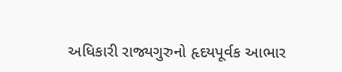અધિકારી રાજ્યગુરુનો હૃદયપૂર્વક આભાર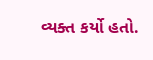વ્યક્ત કર્યો હતો.